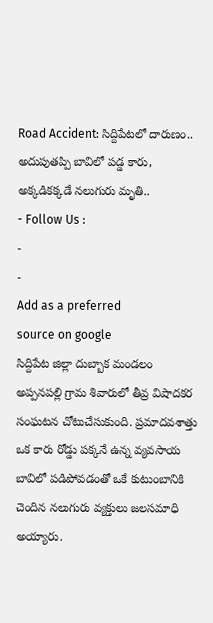Road Accident: సిద్దిపేటలో దారుణం.. అదుపుతప్పి బావిలో పడ్డ కారు, అక్కడికక్కడే నలుగురు మృతి..
- Follow Us :
-
-
Add as a preferred
source on google
సిద్దిపేట జిల్లా దుబ్బాక మండలం అప్పనపల్లి గ్రామ శివారులో తీవ్ర విషాదకర సంఘటన చోటుచేసుకుంది. ప్రమాదవశాత్తు ఒక కారు రోడ్డు పక్కనే ఉన్న వ్యవసాయ బావిలో పడిపోవడంతో ఒకే కుటుంబానికి చెందిన నలుగురు వ్యక్తులు జలసమాధి అయ్యారు.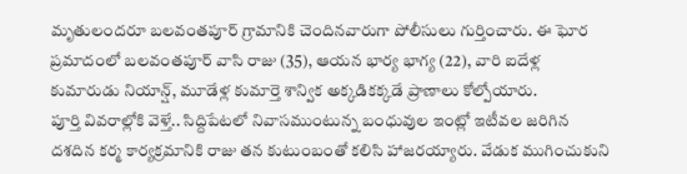మృతులందరూ బలవంతపూర్ గ్రామానికి చెందినవారుగా పోలీసులు గుర్తించారు. ఈ ఘోర ప్రమాదంలో బలవంతపూర్ వాసి రాజు (35), ఆయన భార్య భాగ్య (22), వారి ఐదేళ్ల కుమారుడు నియాన్ష్, మూడేళ్ల కుమార్తె శాన్విక అక్కడికక్కడే ప్రాణాలు కోల్పోయారు.
పూర్తి వివరాల్లోకి వెళ్తే.. సిద్దిపేటలో నివాసముంటున్న బంధువుల ఇంట్లో ఇటీవల జరిగిన దశదిన కర్మ కార్యక్రమానికి రాజు తన కుటుంబంతో కలిసి హాజరయ్యారు. వేడుక ముగించుకుని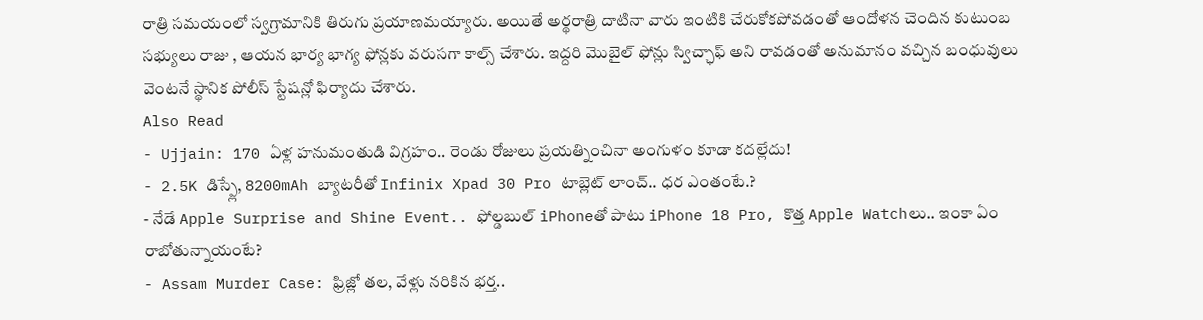రాత్రి సమయంలో స్వగ్రామానికి తిరుగు ప్రయాణమయ్యారు. అయితే అర్థరాత్రి దాటినా వారు ఇంటికి చేరుకోకపోవడంతో ఆందోళన చెందిన కుటుంబ సభ్యులు రాజు , ఆయన భార్య భాగ్య ఫోన్లకు వరుసగా కాల్స్ చేశారు. ఇద్దరి మొబైల్ ఫోన్లు స్విచ్ఛాఫ్ అని రావడంతో అనుమానం వచ్చిన బంధువులు వెంటనే స్థానిక పోలీస్ స్టేషన్లో ఫిర్యాదు చేశారు.
Also Read
- Ujjain: 170 ఏళ్ల హనుమంతుడి విగ్రహం.. రెండు రోజులు ప్రయత్నించినా అంగుళం కూడా కదల్లేదు!
- 2.5K డిస్ప్లే, 8200mAh బ్యాటరీతో Infinix Xpad 30 Pro టాబ్లెట్ లాంచ్.. ధర ఎంతంటే.?
- నేడే Apple Surprise and Shine Event.. ఫోల్డబుల్ iPhoneతో పాటు iPhone 18 Pro, కొత్త Apple Watchలు.. ఇంకా ఏం రాబోతున్నాయంటే?
- Assam Murder Case: ఫ్రిజ్లో తల, వేళ్లు నరికిన భర్త..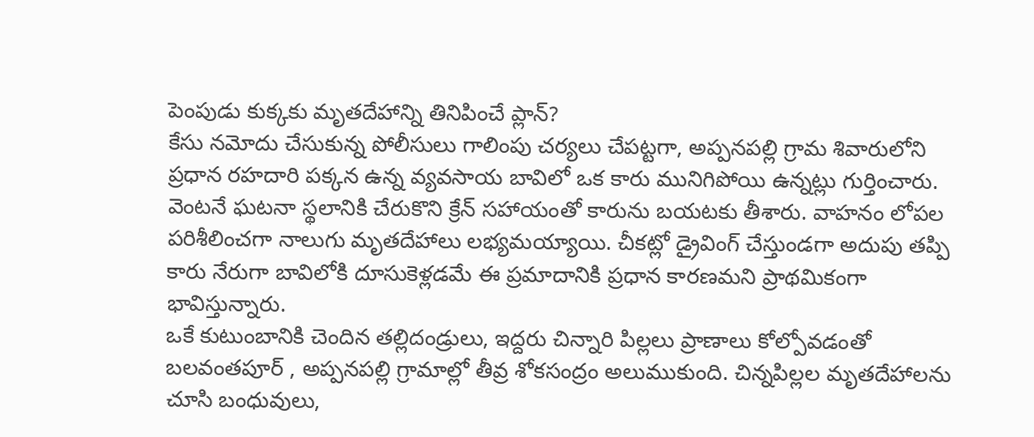పెంపుడు కుక్కకు మృతదేహాన్ని తినిపించే ప్లాన్?
కేసు నమోదు చేసుకున్న పోలీసులు గాలింపు చర్యలు చేపట్టగా, అప్పనపల్లి గ్రామ శివారులోని ప్రధాన రహదారి పక్కన ఉన్న వ్యవసాయ బావిలో ఒక కారు మునిగిపోయి ఉన్నట్లు గుర్తించారు. వెంటనే ఘటనా స్థలానికి చేరుకొని క్రేన్ సహాయంతో కారును బయటకు తీశారు. వాహనం లోపల పరిశీలించగా నాలుగు మృతదేహాలు లభ్యమయ్యాయి. చీకట్లో డ్రైవింగ్ చేస్తుండగా అదుపు తప్పి కారు నేరుగా బావిలోకి దూసుకెళ్లడమే ఈ ప్రమాదానికి ప్రధాన కారణమని ప్రాథమికంగా భావిస్తున్నారు.
ఒకే కుటుంబానికి చెందిన తల్లిదండ్రులు, ఇద్దరు చిన్నారి పిల్లలు ప్రాణాలు కోల్పోవడంతో బలవంతపూర్ , అప్పనపల్లి గ్రామాల్లో తీవ్ర శోకసంద్రం అలుముకుంది. చిన్నపిల్లల మృతదేహాలను చూసి బంధువులు,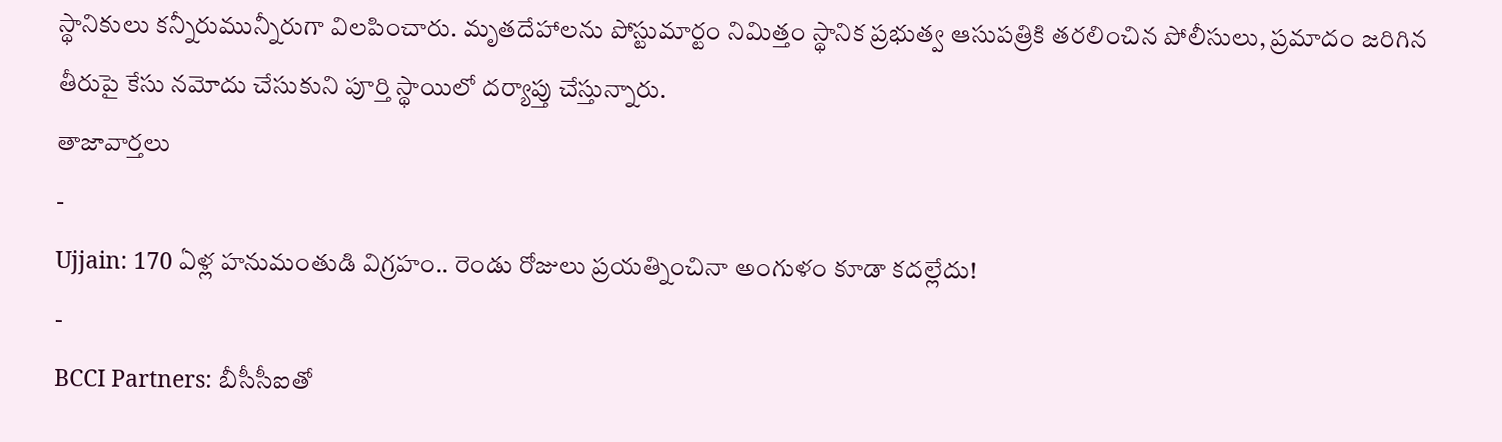స్థానికులు కన్నీరుమున్నీరుగా విలపించారు. మృతదేహాలను పోస్టుమార్టం నిమిత్తం స్థానిక ప్రభుత్వ ఆసుపత్రికి తరలించిన పోలీసులు, ప్రమాదం జరిగిన తీరుపై కేసు నమోదు చేసుకుని పూర్తి స్థాయిలో దర్యాప్తు చేస్తున్నారు.
తాజావార్తలు
-
Ujjain: 170 ఏళ్ల హనుమంతుడి విగ్రహం.. రెండు రోజులు ప్రయత్నించినా అంగుళం కూడా కదల్లేదు!
-
BCCI Partners: బీసీసీఐతో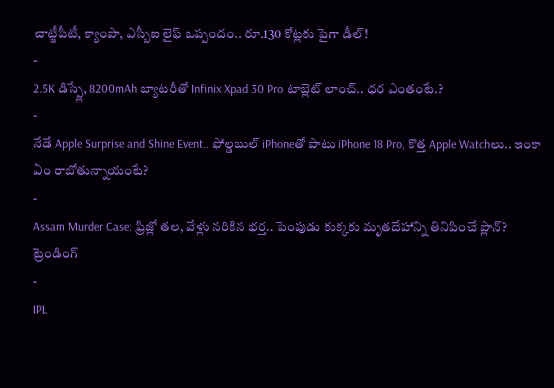చాట్జీపీటీ, క్యాంపా, ఎస్బీఐ లైఫ్ ఒప్పందం.. రూ.130 కోట్లకు పైగా డీల్!
-
2.5K డిస్ప్లే, 8200mAh బ్యాటరీతో Infinix Xpad 30 Pro టాబ్లెట్ లాంచ్.. ధర ఎంతంటే.?
-
నేడే Apple Surprise and Shine Event.. ఫోల్డబుల్ iPhoneతో పాటు iPhone 18 Pro, కొత్త Apple Watchలు.. ఇంకా ఏం రాబోతున్నాయంటే?
-
Assam Murder Case: ఫ్రిజ్లో తల, వేళ్లు నరికిన భర్త.. పెంపుడు కుక్కకు మృతదేహాన్ని తినిపించే ప్లాన్?
ట్రెండింగ్
-
IPL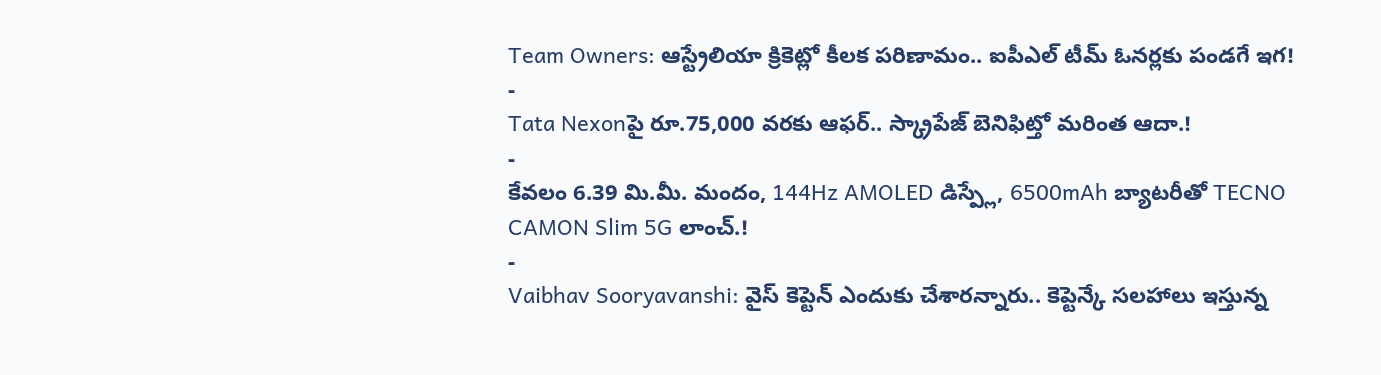Team Owners: ఆస్ట్రేలియా క్రికెట్లో కీలక పరిణామం.. ఐపీఎల్ టీమ్ ఓనర్లకు పండగే ఇగ!
-
Tata Nexonపై రూ.75,000 వరకు ఆఫర్.. స్క్రాపేజ్ బెనిఫిట్తో మరింత ఆదా.!
-
కేవలం 6.39 మి.మీ. మందం, 144Hz AMOLED డిస్ప్లే, 6500mAh బ్యాటరీతో TECNO CAMON Slim 5G లాంచ్.!
-
Vaibhav Sooryavanshi: వైస్ కెప్టెన్ ఎందుకు చేశారన్నారు.. కెప్టెన్కే సలహాలు ఇస్తున్న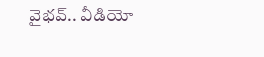వైభవ్.. వీడియో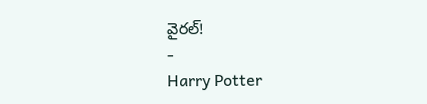వైరల్!
-
Harry Potter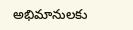అభిమానులకు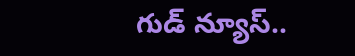గుడ్ న్యూస్..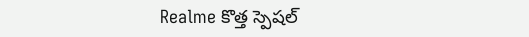Realme కొత్త స్పెషల్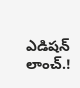ఎడిషన్ లాంచ్.!